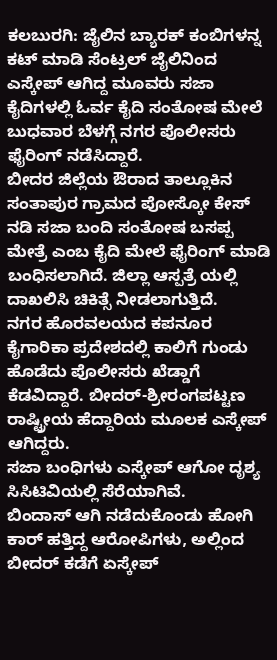ಕಲಬುರಗಿ: ಜೈಲಿನ ಬ್ಯಾರಕ್ ಕಂಬಿಗಳನ್ನ ಕಟ್ ಮಾಡಿ ಸೆಂಟ್ರಲ್ ಜೈಲಿನಿಂದ ಎಸ್ಕೇಪ್ ಆಗಿದ್ದ ಮೂವರು ಸಜಾ ಕೈದಿಗಳಲ್ಲಿ ಓರ್ವ ಕೈದಿ ಸಂತೋಷ ಮೇಲೆ ಬುಧವಾರ ಬೆಳಗ್ಗೆ ನಗರ ಪೊಲೀಸರು ಫೈರಿಂಗ್ ನಡೆಸಿದ್ದಾರೆ.
ಬೀದರ ಜಿಲ್ಲೆಯ ಔರಾದ ತಾಲ್ಲೂಕಿನ ಸಂತಾಪುರ ಗ್ರಾಮದ ಪೋಸ್ಕೋ ಕೇಸ್ ನಡಿ ಸಜಾ ಬಂದಿ ಸಂತೋಷ ಬಸಪ್ಪ ಮೇತ್ರೆ ಎಂಬ ಕೈದಿ ಮೇಲೆ ಫೈರಿಂಗ್ ಮಾಡಿ ಬಂಧಿಸಲಾಗಿದೆ. ಜಿಲ್ಲಾ ಆಸ್ಪತ್ರೆ ಯಲ್ಲಿ ದಾಖಲಿಸಿ ಚಿಕಿತ್ಸೆ ನೀಡಲಾಗುತ್ತಿದೆ.
ನಗರ ಹೊರವಲಯದ ಕಪನೂರ ಕೈಗಾರಿಕಾ ಪ್ರದೇಶದಲ್ಲಿ ಕಾಲಿಗೆ ಗುಂಡು ಹೊಡೆದು ಪೊಲೀಸರು ಖೆಡ್ಡಾಗೆ ಕೆಡವಿದ್ದಾರೆ. ಬೀದರ್-ಶ್ರೀರಂಗಪಟ್ಟಣ ರಾಷ್ಟ್ರೀಯ ಹೆದ್ದಾರಿಯ ಮೂಲಕ ಎಸ್ಕೇಪ್ ಆಗಿದ್ದರು.
ಸಜಾ ಬಂಧಿಗಳು ಎಸ್ಕೇಪ್ ಆಗೋ ದೃಶ್ಯ ಸಿಸಿಟಿವಿಯಲ್ಲಿ ಸೆರೆಯಾಗಿವೆ.
ಬಿಂದಾಸ್ ಆಗಿ ನಡೆದುಕೊಂಡು ಹೋಗಿ ಕಾರ್ ಹತ್ತಿದ್ದ ಆರೋಪಿಗಳು, ಅಲ್ಲಿಂದ ಬೀದರ್ ಕಡೆಗೆ ಏಸ್ಕೇಪ್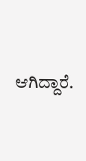ಆಗಿದ್ದಾರೆ.